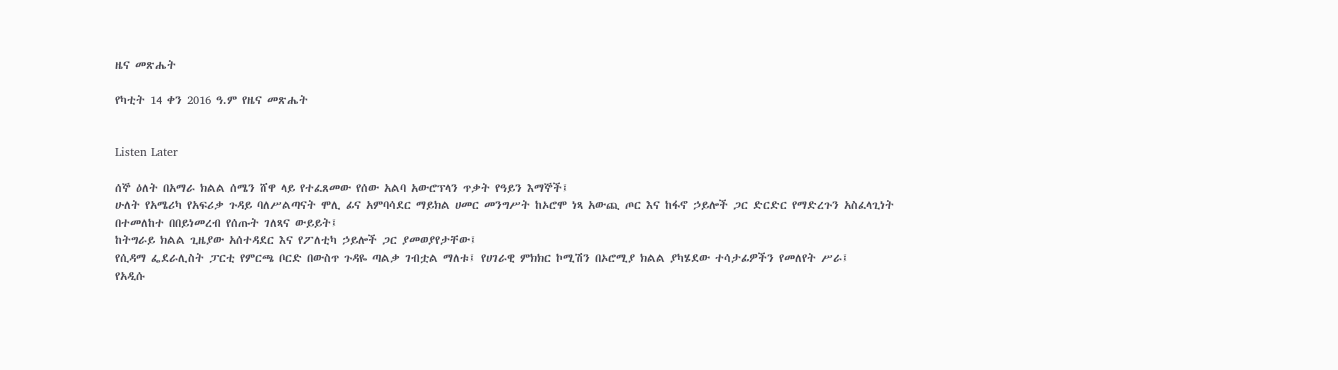ዜና መጽሔት

የካቲት 14 ቀን 2016 ዓ.ም የዜና መጽሔት


Listen Later

ሰኞ ዕለት በአማራ ክልል ሰሜን ሸዋ ላይ የተፈጸመው የሰው አልባ አውሮፕላን ጥቃት የዓይን እማኞች፤
ሁለት የአሜሪካ የአፍሪቃ ጉዳይ ባለሥልጣናት ሞሊ ፊና አምባሳደር ማይክል ሀመር መንግሥት ከኦሮሞ ነጻ አውጪ ጦር እና ከፋኖ ኃይሎች ጋር ድርድር የማድረጉን አስፈላጊነት በተመለከተ በበይነመረብ የሰጡት ገለጻና ውይይት፤
ከትግራይ ክልል ጊዜያው አሰተዳደር እና የፖለቲካ ኃይሎች ጋር ያመወያየታቸው፤
የሲዳማ ፌደራሊስት ፓርቲ የምርጫ ቦርድ በውስጥ ጉዳዬ ጣልቃ ገብቷል ማለቱ፤ የሀገራዊ ምክክር ኮሚሽን በኦሮሚያ ክልል ያካሄደው ተሳታፊዎችን የመለየት ሥራ፤
የአዲሱ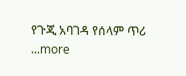የጉጂ አባገዳ የሰላም ጥሪ
...more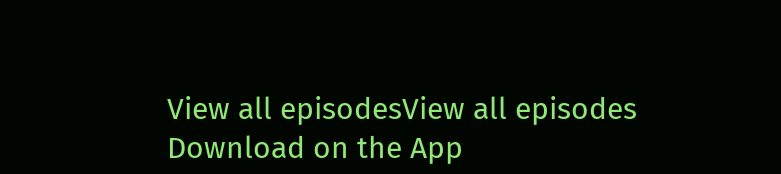View all episodesView all episodes
Download on the App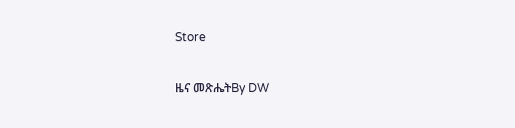Store

ዜና መጽሔትBy DW